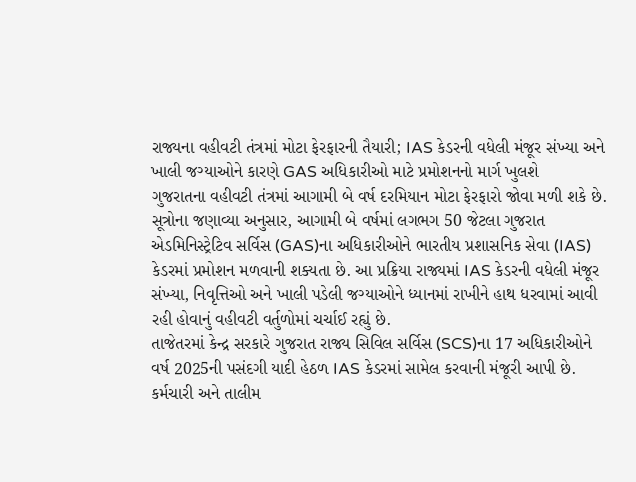રાજ્યના વહીવટી તંત્રમાં મોટા ફેરફારની તૈયારી; IAS કેડરની વધેલી મંજૂર સંખ્યા અને ખાલી જગ્યાઓને કારણે GAS અધિકારીઓ માટે પ્રમોશનનો માર્ગ ખુલશે
ગુજરાતના વહીવટી તંત્રમાં આગામી બે વર્ષ દરમિયાન મોટા ફેરફારો જોવા મળી શકે છે. સૂત્રોના જણાવ્યા અનુસાર, આગામી બે વર્ષમાં લગભગ 50 જેટલા ગુજરાત એડમિનિસ્ટ્રેટિવ સર્વિસ (GAS)ના અધિકારીઓને ભારતીય પ્રશાસનિક સેવા (IAS) કેડરમાં પ્રમોશન મળવાની શક્યતા છે. આ પ્રક્રિયા રાજ્યમાં IAS કેડરની વધેલી મંજૂર સંખ્યા, નિવૃત્તિઓ અને ખાલી પડેલી જગ્યાઓને ધ્યાનમાં રાખીને હાથ ધરવામાં આવી રહી હોવાનું વહીવટી વર્તુળોમાં ચર્ચાઈ રહ્યું છે.
તાજેતરમાં કેન્દ્ર સરકારે ગુજરાત રાજ્ય સિવિલ સર્વિસ (SCS)ના 17 અધિકારીઓને વર્ષ 2025ની પસંદગી યાદી હેઠળ IAS કેડરમાં સામેલ કરવાની મંજૂરી આપી છે. કર્મચારી અને તાલીમ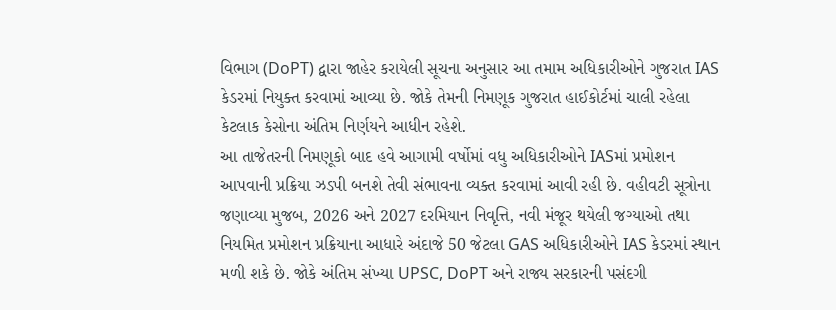વિભાગ (DoPT) દ્વારા જાહેર કરાયેલી સૂચના અનુસાર આ તમામ અધિકારીઓને ગુજરાત IAS કેડરમાં નિયુક્ત કરવામાં આવ્યા છે. જોકે તેમની નિમણૂક ગુજરાત હાઈકોર્ટમાં ચાલી રહેલા કેટલાક કેસોના અંતિમ નિર્ણયને આધીન રહેશે.
આ તાજેતરની નિમણૂકો બાદ હવે આગામી વર્ષોમાં વધુ અધિકારીઓને IASમાં પ્રમોશન આપવાની પ્રક્રિયા ઝડપી બનશે તેવી સંભાવના વ્યક્ત કરવામાં આવી રહી છે. વહીવટી સૂત્રોના જણાવ્યા મુજબ, 2026 અને 2027 દરમિયાન નિવૃત્તિ, નવી મંજૂર થયેલી જગ્યાઓ તથા નિયમિત પ્રમોશન પ્રક્રિયાના આધારે અંદાજે 50 જેટલા GAS અધિકારીઓને IAS કેડરમાં સ્થાન મળી શકે છે. જોકે અંતિમ સંખ્યા UPSC, DoPT અને રાજ્ય સરકારની પસંદગી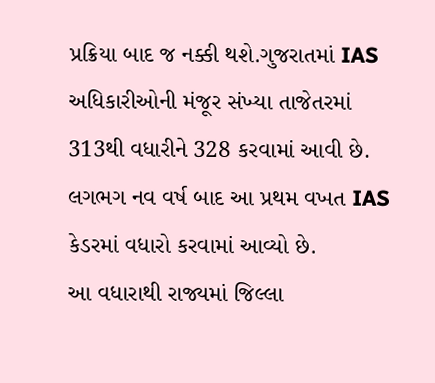પ્રક્રિયા બાદ જ નક્કી થશે.ગુજરાતમાં IAS અધિકારીઓની મંજૂર સંખ્યા તાજેતરમાં 313થી વધારીને 328 કરવામાં આવી છે. લગભગ નવ વર્ષ બાદ આ પ્રથમ વખત IAS કેડરમાં વધારો કરવામાં આવ્યો છે.
આ વધારાથી રાજ્યમાં જિલ્લા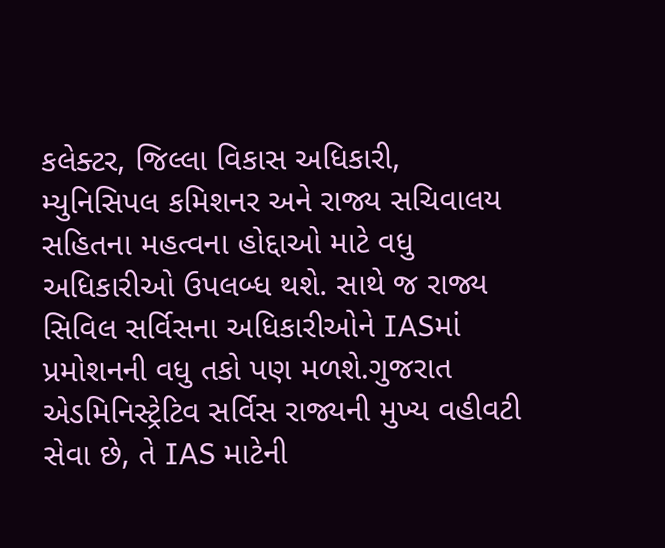કલેક્ટર, જિલ્લા વિકાસ અધિકારી, મ્યુનિસિપલ કમિશનર અને રાજ્ય સચિવાલય સહિતના મહત્વના હોદ્દાઓ માટે વધુ અધિકારીઓ ઉપલબ્ધ થશે. સાથે જ રાજ્ય સિવિલ સર્વિસના અધિકારીઓને IASમાં પ્રમોશનની વધુ તકો પણ મળશે.ગુજરાત એડમિનિસ્ટ્રેટિવ સર્વિસ રાજ્યની મુખ્ય વહીવટી સેવા છે, તે IAS માટેની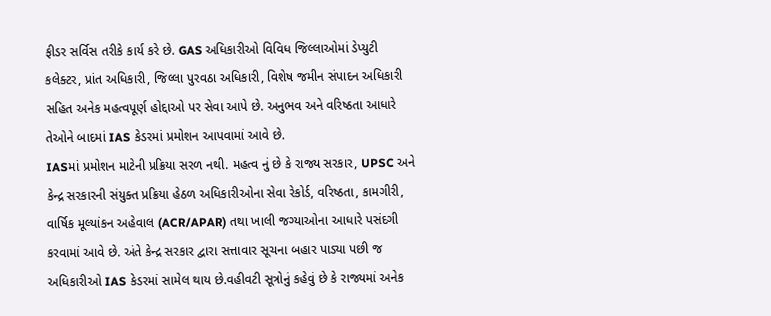ફીડર સર્વિસ તરીકે કાર્ય કરે છે. GAS અધિકારીઓ વિવિધ જિલ્લાઓમાં ડેપ્યુટી કલેક્ટર, પ્રાંત અધિકારી, જિલ્લા પુરવઠા અધિકારી, વિશેષ જમીન સંપાદન અધિકારી સહિત અનેક મહત્વપૂર્ણ હોદ્દાઓ પર સેવા આપે છે. અનુભવ અને વરિષ્ઠતા આધારે તેઓને બાદમાં IAS કેડરમાં પ્રમોશન આપવામાં આવે છે.
IASમાં પ્રમોશન માટેની પ્રક્રિયા સરળ નથી. મહત્વ નું છે કે રાજ્ય સરકાર, UPSC અને કેન્દ્ર સરકારની સંયુક્ત પ્રક્રિયા હેઠળ અધિકારીઓના સેવા રેકોર્ડ, વરિષ્ઠતા, કામગીરી, વાર્ષિક મૂલ્યાંકન અહેવાલ (ACR/APAR) તથા ખાલી જગ્યાઓના આધારે પસંદગી કરવામાં આવે છે. અંતે કેન્દ્ર સરકાર દ્વારા સત્તાવાર સૂચના બહાર પાડ્યા પછી જ અધિકારીઓ IAS કેડરમાં સામેલ થાય છે.વહીવટી સૂત્રોનું કહેવું છે કે રાજ્યમાં અનેક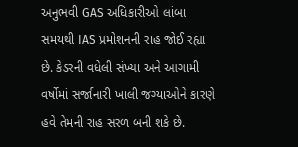અનુભવી GAS અધિકારીઓ લાંબા સમયથી IAS પ્રમોશનની રાહ જોઈ રહ્યા છે. કેડરની વધેલી સંખ્યા અને આગામી વર્ષોમાં સર્જાનારી ખાલી જગ્યાઓને કારણે હવે તેમની રાહ સરળ બની શકે છે.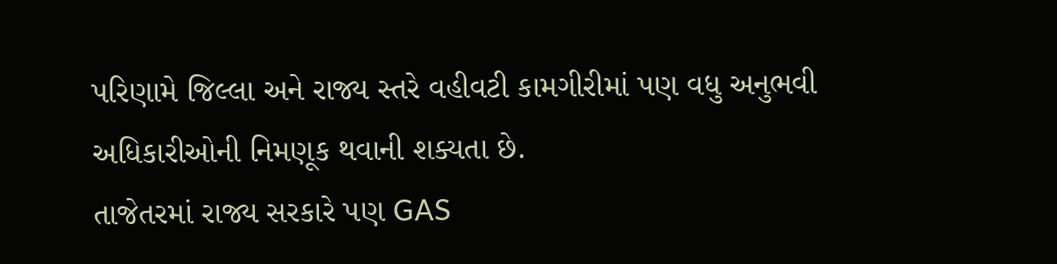પરિણામે જિલ્લા અને રાજ્ય સ્તરે વહીવટી કામગીરીમાં પણ વધુ અનુભવી અધિકારીઓની નિમણૂક થવાની શક્યતા છે.
તાજેતરમાં રાજ્ય સરકારે પણ GAS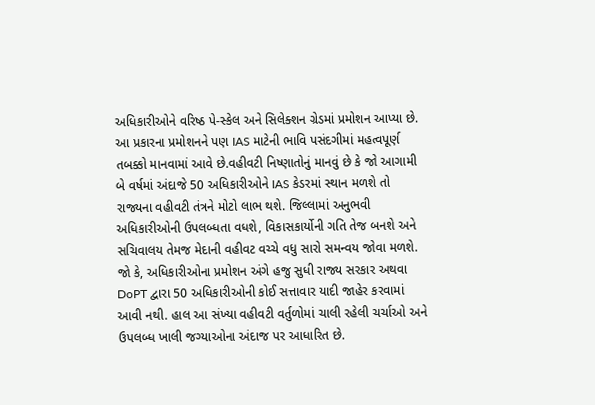અધિકારીઓને વરિષ્ઠ પે-સ્કેલ અને સિલેક્શન ગ્રેડમાં પ્રમોશન આપ્યા છે. આ પ્રકારના પ્રમોશનને પણ IAS માટેની ભાવિ પસંદગીમાં મહત્વપૂર્ણ તબક્કો માનવામાં આવે છે.વહીવટી નિષ્ણાતોનું માનવું છે કે જો આગામી બે વર્ષમાં અંદાજે 50 અધિકારીઓને IAS કેડરમાં સ્થાન મળશે તો રાજ્યના વહીવટી તંત્રને મોટો લાભ થશે. જિલ્લામાં અનુભવી અધિકારીઓની ઉપલબ્ધતા વધશે, વિકાસકાર્યોની ગતિ તેજ બનશે અને સચિવાલય તેમજ મેદાની વહીવટ વચ્ચે વધુ સારો સમન્વય જોવા મળશે.
જો કે, અધિકારીઓના પ્રમોશન અંગે હજુ સુધી રાજ્ય સરકાર અથવા DoPT દ્વારા 50 અધિકારીઓની કોઈ સત્તાવાર યાદી જાહેર કરવામાં આવી નથી. હાલ આ સંખ્યા વહીવટી વર્તુળોમાં ચાલી રહેલી ચર્ચાઓ અને ઉપલબ્ધ ખાલી જગ્યાઓના અંદાજ પર આધારિત છે.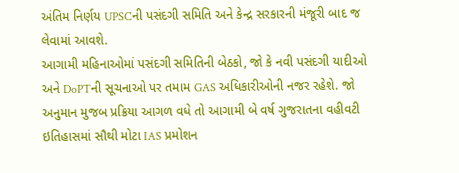અંતિમ નિર્ણય UPSCની પસંદગી સમિતિ અને કેન્દ્ર સરકારની મંજૂરી બાદ જ લેવામાં આવશે.
આગામી મહિનાઓમાં પસંદગી સમિતિની બેઠકો, જો કે નવી પસંદગી યાદીઓ અને DoPTની સૂચનાઓ પર તમામ GAS અધિકારીઓની નજર રહેશે. જો અનુમાન મુજબ પ્રક્રિયા આગળ વધે તો આગામી બે વર્ષ ગુજરાતના વહીવટી ઇતિહાસમાં સૌથી મોટા IAS પ્રમોશન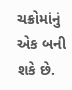ચક્રોમાંનું એક બની શકે છે.